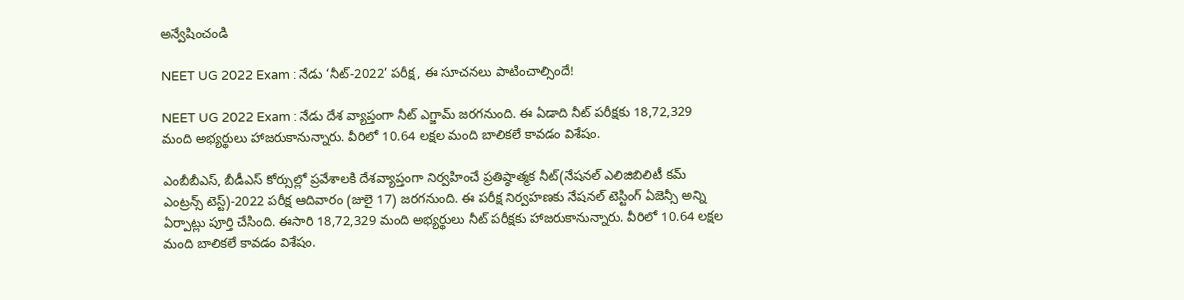అన్వేషించండి

NEET UG 2022 Exam : నేడు ‘నీట్-2022’ పరీక్ష, ఈ సూచనలు పాటించాల్సిందే!

NEET UG 2022 Exam : నేడు దేశ వ్యాప్తంగా నీట్ ఎగ్జామ్ జరగనుంది. ఈ ఏడాది నీట్ పరీక్షకు 18,72,329 మంది అభ్యర్థులు హాజరుకానున్నారు. వీరిలో 10.64 లక్షల మంది బాలికలే కావడం విశేషం.

ఎంబీబీఎస్‌, బీడీఎస్‌ కోర్సుల్లో ప్రవేశాలకి దేశవ్యాప్తంగా నిర్వహించే ప్రతిష్ఠాత్మక నీట్‌(నేషనల్‌ ఎలిజిబిలిటీ కమ్‌ ఎంట్రన్స్‌ టెస్ట్‌)-2022 పరీక్ష ఆదివారం (జులై 17) జరగనుంది. ఈ పరీక్ష నిర్వహణకు నేషనల్ టెస్టింగ్ ఏజెన్సీ అన్ని ఏర్పాట్లు పూర్తి చేసింది. ఈసారి 18,72,329 మంది అభ్యర్థులు నీట్ పరీక్షకు హాజరుకానున్నారు. వీరిలో 10.64 లక్షల మంది బాలికలే కావడం విశేషం.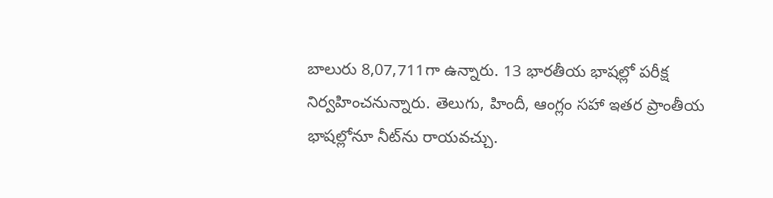బాలురు 8,07,711గా ఉన్నారు. 13 భారతీయ భాషల్లో పరీక్ష నిర్వహించనున్నారు. తెలుగు, హిందీ, ఆంగ్లం సహా ఇతర ప్రాంతీయ భాషల్లోనూ నీట్‌ను రాయవచ్చు.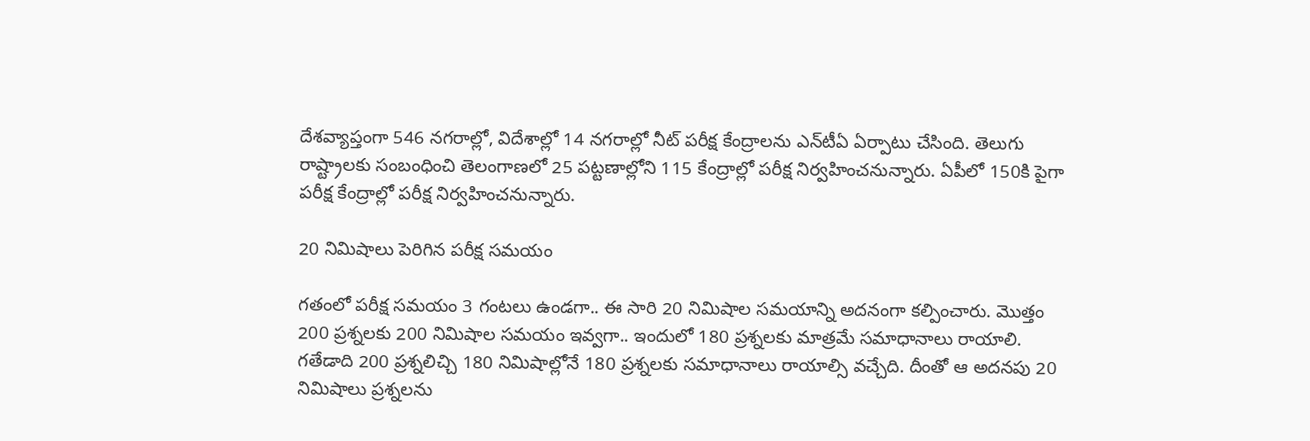దేశవ్యాప్తంగా 546 నగరాల్లో, విదేశాల్లో 14 నగరాల్లో నీట్ పరీక్ష కేంద్రాలను ఎన్‌టీఏ ఏర్పాటు చేసింది. తెలుగు రాష్ట్రాలకు సంబంధించి తెలంగాణలో 25 పట్టణాల్లోని 115 కేంద్రాల్లో పరీక్ష నిర్వహించనున్నారు. ఏపీలో 150కి పైగా పరీక్ష కేంద్రాల్లో పరీక్ష నిర్వహించనున్నారు.

20 నిమిషాలు పెరిగిన పరీక్ష సమయం

గతంలో పరీక్ష సమయం 3 గంటలు ఉండగా.. ఈ సారి 20 నిమిషాల సమయాన్ని అదనంగా కల్పించారు. మొత్తం 200 ప్రశ్నలకు 200 నిమిషాల సమయం ఇవ్వగా.. ఇందులో 180 ప్రశ్నలకు మాత్రమే సమాధానాలు రాయాలి. గతేడాది 200 ప్రశ్నలిచ్చి 180 నిమిషాల్లోనే 180 ప్రశ్నలకు సమాధానాలు రాయాల్సి వచ్చేది. దీంతో ఆ అదనపు 20 నిమిషాలు ప్రశ్నలను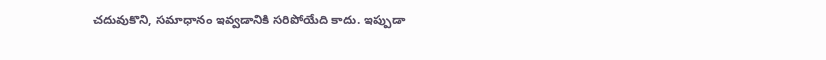చదువుకొని, సమాధానం ఇవ్వడానికి సరిపోయేది కాదు. ఇప్పుడా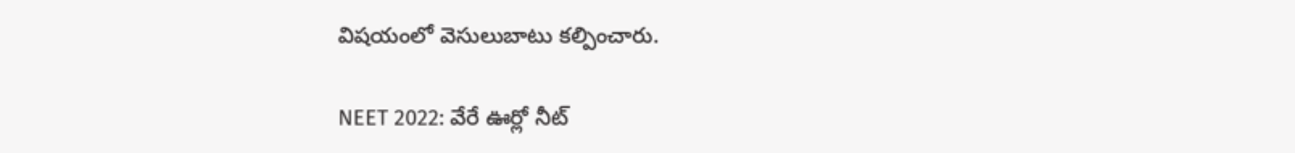విషయంలో వెసులుబాటు కల్పించారు.

NEET 2022: వేరే ఊర్లో నీట్‌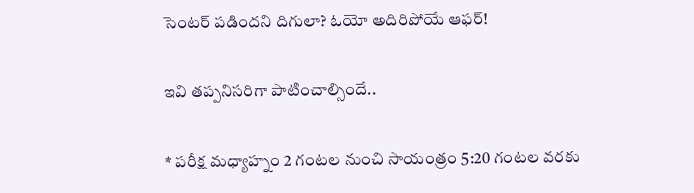సెంటర్‌ పడిందని దిగులా? ఓయో అదిరిపోయే ఆఫర్‌!

ఇవి త‌ప్పనిసరిగా పాటించాల్సిందే..

* పరీక్ష మధ్యాహ్నం 2 గంటల నుంచి సాయంత్రం 5:20 గంటల వరకు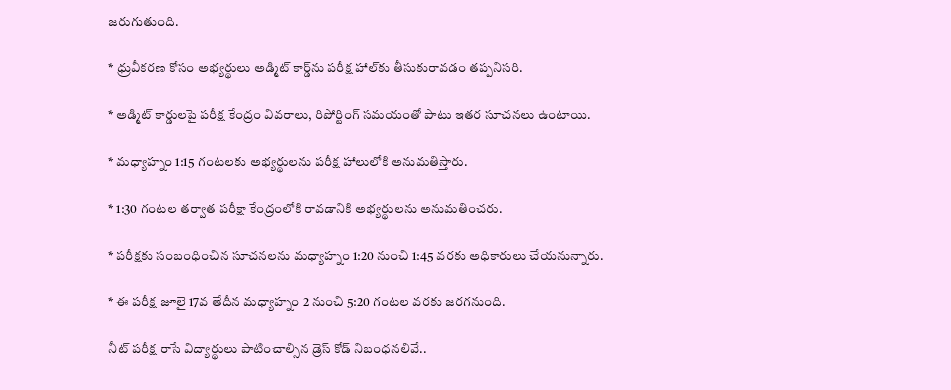జరుగుతుంది.

* ధ్రువీకరణ కోసం అభ్యర్థులు అడ్మిట్ కార్డ్‌ను పరీక్ష హాల్‌కు తీసుకురావడం తప్పనిసరి.

* అడ్మిట్ కార్డులపై పరీక్ష కేంద్రం వివరాలు, రిపోర్టింగ్ సమయంతో పాటు ఇతర సూచనలు ఉంటాయి.

* మధ్యాహ్నం 1:15 గంటలకు అభ్యర్థులను పరీక్ష హాలులోకి అనుమతిస్తారు.

* 1:30 గంటల తర్వాత పరీక్షా కేంద్రంలోకి రావడానికి అభ్యర్థులను అనుమతించరు.

* పరీక్షకు సంబంధించిన సూచనలను మధ్యాహ్నం 1:20 నుంచి 1:45 వరకు అధికారులు చేయనున్నారు.

* ఈ ప‌రీక్ష జూలై 17వ తేదీన మధ్యాహ్నం 2 నుంచి 5:20 గంటల వరకు జరగనుంది.

నీట్ పరీక్ష రాసే విద్యార్థులు పాటించాల్సిన డ్రెస్ కోడ్ నిబంధనలివే..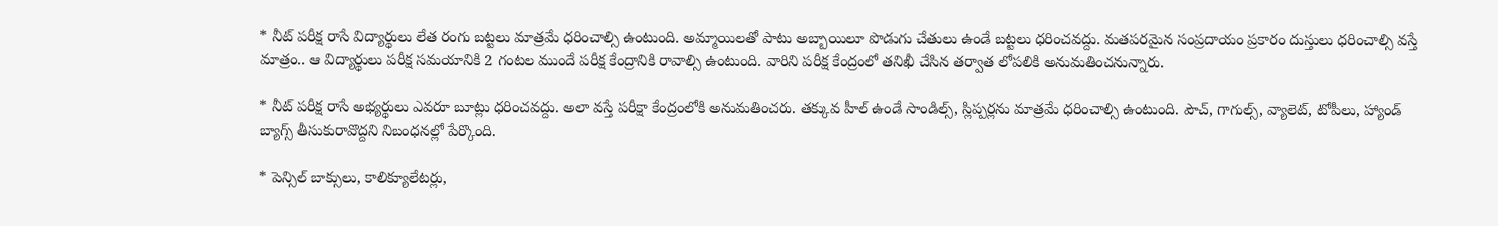* నీట్ పరీక్ష రాసే విద్యార్థులు లేత రంగు బట్టలు మాత్రమే ధరించాల్సి ఉంటుంది. అమ్మాయిలతో పాటు అబ్బాయిలూ పొడుగు చేతులు ఉండే బట్టలు ధరించవద్దు. మతపరమైన సంప్రదాయం ప్రకారం దుస్తులు ధరించాల్సి వస్తే మాత్రం.. ఆ విద్యార్థులు పరీక్ష సమయానికి 2 గంటల ముందే పరీక్ష కేంద్రానికి రావాల్సి ఉంటుంది. వారిని పరీక్ష కేంద్రంలో తనిఖీ చేసిన తర్వాత లోపలికి అనుమతించనున్నారు.

* నీట్ పరీక్ష రాసే అభ్యర్థులు ఎవరూ బూట్లు ధరించవద్దు. అలా వస్తే పరీక్షా కేంద్రంలోకి అనుమతించరు. తక్కువ హీల్ ఉండే సాండిల్స్, స్లిప్పర్లను మాత్రమే ధరించాల్సి ఉంటుంది. పౌచ్, గాగుల్స్, వ్యాలెట్, టోపీలు, హ్యాండ్ బ్యాగ్స్ తీసుకురావొద్దని నిబంధనల్లో పేర్కొంది.

* పెన్సిల్ బాక్సులు, కాలిక్యూలేటర్లు,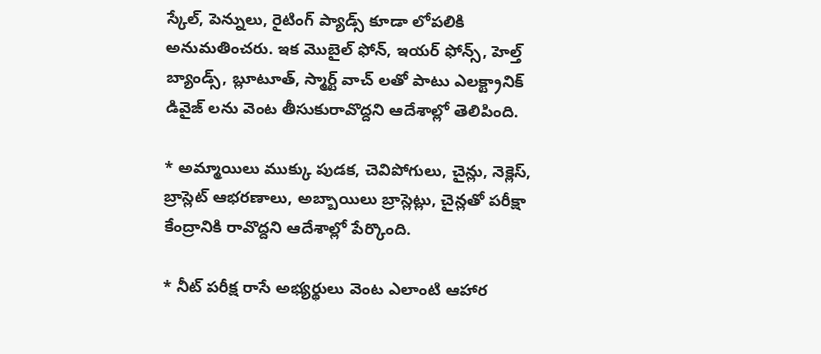స్కేల్, పెన్నులు, రైటింగ్ ప్యాడ్స్ కూడా లోపలికి అనుమతించరు. ఇక మొబైల్ ఫోన్, ఇయర్ ఫోన్స్, హెల్త్ బ్యాండ్స్, బ్లూటూత్, స్మార్ట్ వాచ్ లతో పాటు ఎలక్ట్రానిక్ డివైజ్ లను వెంట తీసుకురావొద్దని ఆదేశాల్లో తెలిపింది.

* అమ్మాయిలు ముక్కు పుడక, చెవిపోగులు, చైన్లు, నెక్లెస్, బ్రాస్లెట్ ఆభరణాలు, అబ్బాయిలు బ్రాస్లెట్లు, చైన్లతో పరీక్షా కేంద్రానికి రావొద్దని ఆదేశాల్లో పేర్కొంది.

* నీట్ పరీక్ష రాసే అభ్యర్థులు వెంట ఎలాంటి ఆహార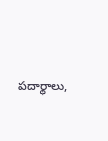పదార్థాలు,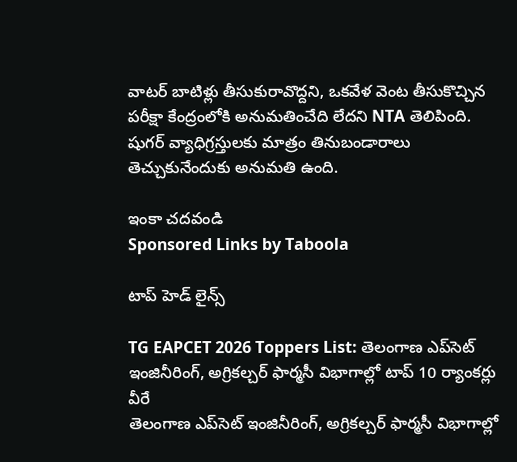వాటర్ బాటిళ్లు తీసుకురావొద్దని, ఒకవేళ వెంట తీసుకొచ్చిన పరీక్షా కేంద్రంలోకి అనుమతించేది లేదని NTA తెలిపింది. షుగర్ వ్యాధిగ్రస్తులకు మాత్రం తినుబండారాలు తెచ్చుకునేందుకు అనుమతి ఉంది.

ఇంకా చదవండి
Sponsored Links by Taboola

టాప్ హెడ్ లైన్స్

TG EAPCET 2026 Toppers List: తెలంగాణ ఎప్‌సెట్ ఇంజినీరింగ్, అగ్రికల్చర్ ఫార్మసీ విభాగాల్లో టాప్ 10 ర్యాంకర్లు వీరే
తెలంగాణ ఎప్‌సెట్ ఇంజినీరింగ్, అగ్రికల్చర్ ఫార్మసీ విభాగాల్లో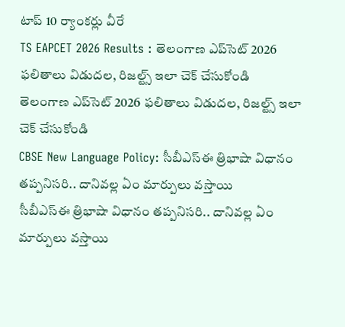టాప్ 10 ర్యాంకర్లు వీరే
TS EAPCET 2026 Results : తెలంగాణ ఎప్‌సెట్ 2026 ఫలితాలు విడుదల, రిజల్ట్స్ ఇలా చెక్ చేసుకోండి
తెలంగాణ ఎప్‌సెట్ 2026 ఫలితాలు విడుదల, రిజల్ట్స్ ఇలా చెక్ చేసుకోండి
CBSE New Language Policy: సీబీఎస్ఈ త్రిభాషా విధానం తప్పనిసరి.. దానివల్ల ఏం మార్పులు వస్తాయి
సీబీఎస్ఈ త్రిభాషా విధానం తప్పనిసరి.. దానివల్ల ఏం మార్పులు వస్తాయి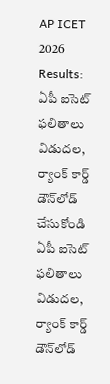AP ICET 2026 Results: ఏపీ ఐసెట్ ఫలితాలు విడుదల, ర్యాంక్ కార్డ్ డౌన్‌లోడ్ చేసుకోండి
ఏపీ ఐసెట్ ఫలితాలు విడుదల, ర్యాంక్ కార్డ్ డౌన్‌లోడ్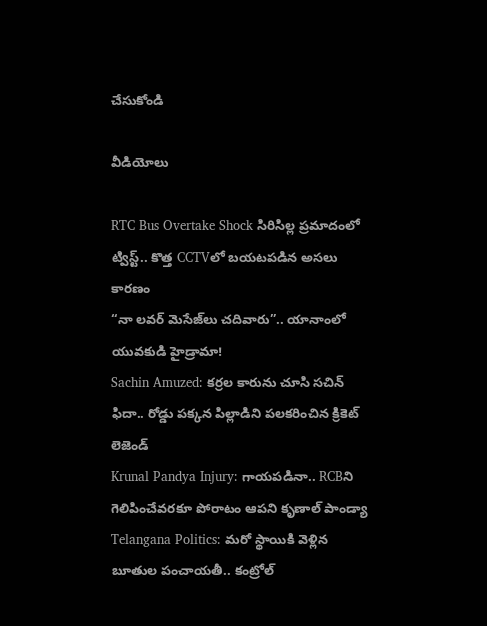చేసుకోండి

వీడియోలు

RTC Bus Overtake Shock సిరిసిల్ల ప్రమాదంలో ట్విస్ట్.. కొత్త CCTVలో బయటపడిన అసలు కారణం
“నా లవర్ మెసేజ్‌లు చదివారు”.. యానాంలో యువకుడి హైడ్రామా!
Sachin Amuzed: కర్రల కారును చూసి సచిన్ ఫిదా.. రోడ్డు పక్కన పిల్లాడిని పలకరించిన క్రికెట్ లెజెండ్
Krunal Pandya Injury: గాయపడినా.. RCBని గెలిపించేవరకూ పోరాటం ఆపని కృణాల్ పాండ్యా
Telangana Politics: మరో స్థాయికి వెళ్లిన బూతుల పంచాయతీ.. కంట్రోల్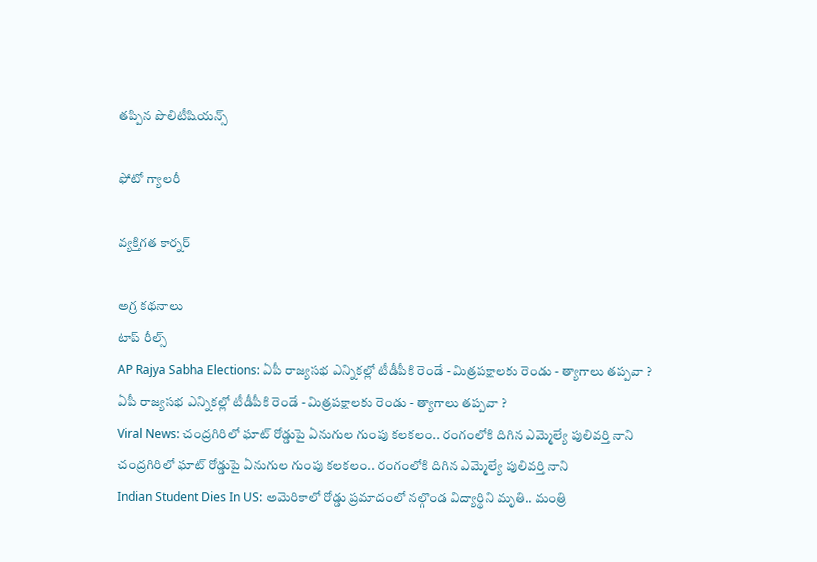తప్పిన పొలిటీషియన్స్

ఫోటో గ్యాలరీ

వ్యక్తిగత కార్నర్

అగ్ర కథనాలు
టాప్ రీల్స్
AP Rajya Sabha Elections: ఏపీ రాజ్యసభ ఎన్నికల్లో టీడీపీకి రెండే - మిత్రపక్షాలకు రెండు - త్యాగాలు తప్పవా ?
ఏపీ రాజ్యసభ ఎన్నికల్లో టీడీపీకి రెండే - మిత్రపక్షాలకు రెండు - త్యాగాలు తప్పవా ?
Viral News: చంద్రగిరిలో ఘాట్ రోడ్డుపై ఏనుగుల గుంపు కలకలం.. రంగంలోకి దిగిన ఎమ్మెల్యే పులివర్తి నాని
చంద్రగిరిలో ఘాట్ రోడ్డుపై ఏనుగుల గుంపు కలకలం.. రంగంలోకి దిగిన ఎమ్మెల్యే పులివర్తి నాని
Indian Student Dies In US: అమెరికాలో రోడ్డు ప్రమాదంలో నల్గొండ విద్యార్థిని మృతి.. మంత్రి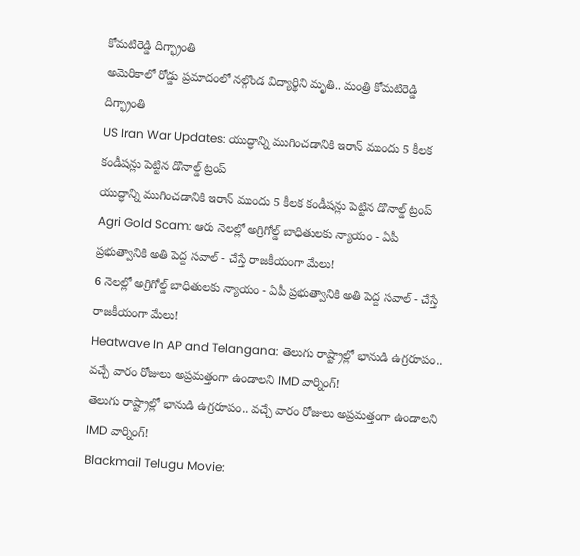కోమటిరెడ్డి దిగ్భ్రాంతి
అమెరికాలో రోడ్డు ప్రమాదంలో నల్గొండ విద్యార్థిని మృతి.. మంత్రి కోమటిరెడ్డి దిగ్భ్రాంతి
US Iran War Updates: యుద్ధాన్ని ముగించడానికి ఇరాన్ ముందు 5 కీలక కండీషన్లు పెట్టిన డొనాల్డ్ ట్రంప్
యుద్ధాన్ని ముగించడానికి ఇరాన్ ముందు 5 కీలక కండీషన్లు పెట్టిన డొనాల్డ్ ట్రంప్
Agri Gold Scam: ఆరు నెలల్లో అగ్రిగోల్డ్ బాధితులకు న్యాయం - ఏపీ ప్రభుత్వానికి అతి పెద్ద సవాల్ - చేస్తే రాజకీయంగా మేలు!
6 నెలల్లో అగ్రిగోల్డ్ బాధితులకు న్యాయం - ఏపీ ప్రభుత్వానికి అతి పెద్ద సవాల్ - చేస్తే రాజకీయంగా మేలు!
Heatwave In AP and Telangana: తెలుగు రాష్ట్రాల్లో భానుడి ఉగ్రరూపం.. వచ్చే వారం రోజులు అప్రమత్తంగా ఉండాలని IMD వార్నింగ్!
తెలుగు రాష్ట్రాల్లో భానుడి ఉగ్రరూపం.. వచ్చే వారం రోజులు అప్రమత్తంగా ఉండాలని IMD వార్నింగ్!
Blackmail Telugu Movie: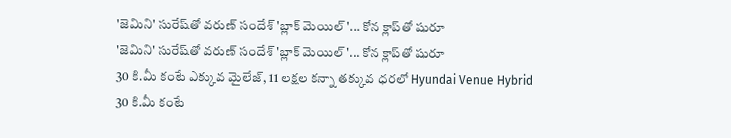'జెమిని' సురేష్‌తో వరుణ్ సందేశ్ 'బ్లాక్ మెయిల్'... కోన క్లాప్‌తో షురూ
'జెమిని' సురేష్‌తో వరుణ్ సందేశ్ 'బ్లాక్ మెయిల్'... కోన క్లాప్‌తో షురూ
30 కి.మీ కంటే ఎక్కువ మైలేజ్, 11 లక్షల కన్నా తక్కువ ధరలో Hyundai Venue Hybrid
30 కి.మీ కంటే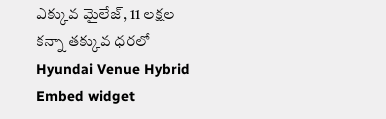ఎక్కువ మైలేజ్, 11 లక్షల కన్నా తక్కువ ధరలో Hyundai Venue Hybrid
Embed widget